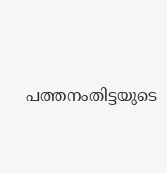പത്തനംതിട്ടയുടെ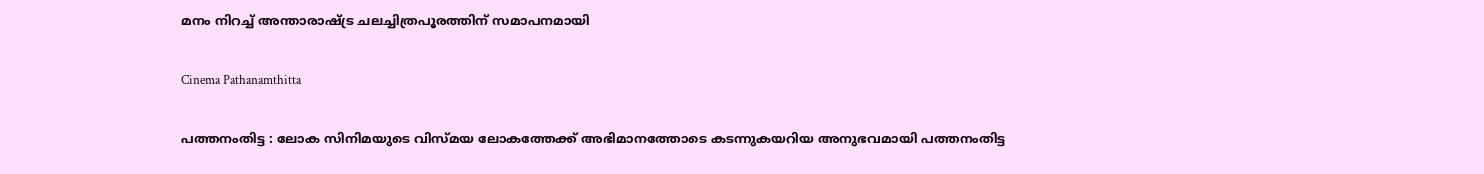മനം നിറച്ച് അന്താരാഷ്‌ട്ര ചലച്ചിത്രപൂരത്തിന് സമാപനമായി

Cinema Pathanamthitta

പത്തനംതിട്ട : ലോക സിനിമയുടെ വിസ്മയ ലോകത്തേക്ക് അഭിമാനത്തോടെ കടന്നുകയറിയ അനുഭവമായി പത്തനംതിട്ട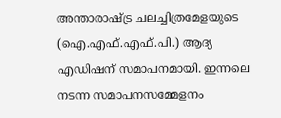അന്താരാഷ്ട്ര ചലച്ചിത്രമേളയുടെ (ഐ.എഫ്.എഫ്.പി.) ആദ്യ എഡിഷന് സമാപനമായി. ഇന്നലെ നടന്ന സമാപനസമ്മേളനം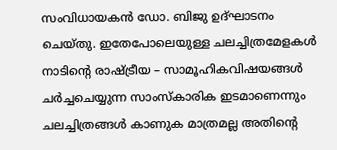സംവിധായകൻ ഡോ. ബിജു ഉദ്ഘാടനം ചെയ്തു. ഇതേപോലെയുള്ള ചലച്ചിത്രമേളകൾ നാടിന്റെ രാഷ്ട്രീയ – സാമൂഹികവിഷയങ്ങൾ ചർച്ചചെയ്യുന്ന സാംസ്കാരിക ഇടമാണെന്നും ചലച്ചിത്രങ്ങൾ കാണുക മാത്രമല്ല അതിന്റെ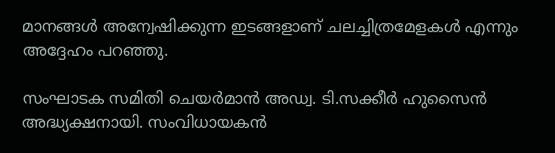മാനങ്ങൾ അന്വേഷിക്കുന്ന ഇടങ്ങളാണ് ചലച്ചിത്രമേളകൾ എന്നും അദ്ദേഹം പറഞ്ഞു.

സംഘാടക സമിതി ചെയർമാൻ അഡ്വ. ടി.സക്കീർ ഹുസൈൻ അദ്ധ്യക്ഷനായി. സംവിധായകൻ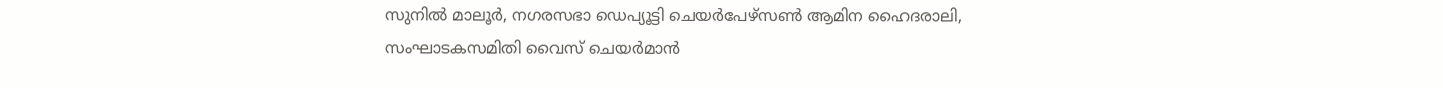സുനിൽ മാലൂർ, നഗരസഭാ ഡെപ്യൂട്ടി ചെയർപേഴ്സൺ ആമിന ഹൈദരാലി, സംഘാടകസമിതി വൈസ് ചെയർമാൻ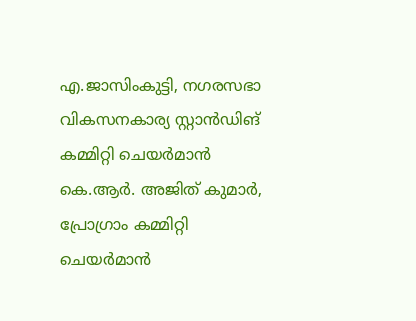എ.ജാസിംകുട്ടി, നഗരസഭാ വികസനകാര്യ സ്റ്റാൻഡിങ് കമ്മിറ്റി ചെയർമാൻ കെ.ആർ. അജിത് കുമാർ, പ്രോഗ്രാം കമ്മിറ്റി ചെയർമാൻ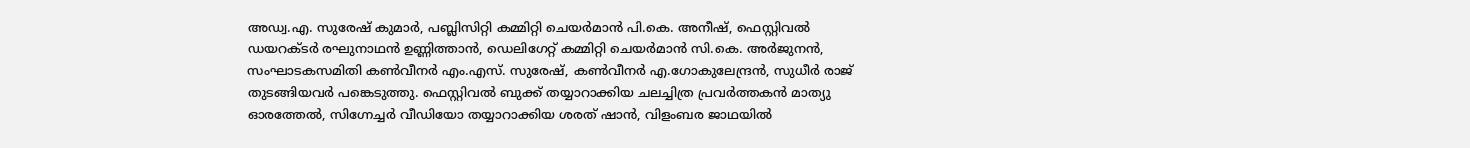അഡ്വ.എ. സുരേഷ് കുമാർ, പബ്ലിസിറ്റി കമ്മിറ്റി ചെയർമാൻ പി.കെ. അനീഷ്, ഫെസ്റ്റിവൽ ഡയറക്ടർ രഘുനാഥൻ ഉണ്ണിത്താൻ, ഡെലിഗേറ്റ് കമ്മിറ്റി ചെയർമാൻ സി.കെ. അർജുനൻ, സംഘാടകസമിതി കൺവീനർ എം.എസ്. സുരേഷ്, കൺവീനർ എ.ഗോകുലേന്ദ്രൻ, സുധീർ രാജ് തുടങ്ങിയവർ പങ്കെടുത്തു. ഫെസ്റ്റിവൽ ബുക്ക് തയ്യാറാക്കിയ ചലച്ചിത്ര പ്രവർത്തകൻ മാത്യു ഓരത്തേൽ, സിഗ്നേച്ചർ വീഡിയോ തയ്യാറാക്കിയ ശരത് ഷാൻ, വിളംബര ജാഥയിൽ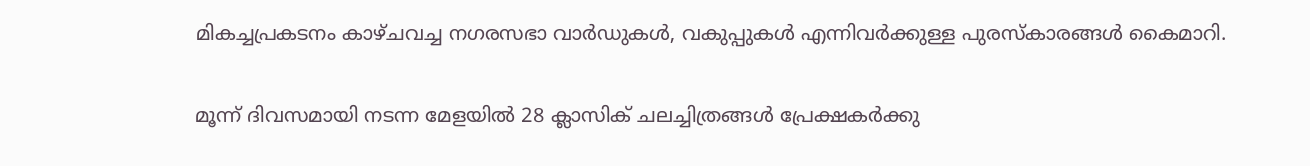മികച്ചപ്രകടനം കാഴ്ചവച്ച നഗരസഭാ വാർഡുകൾ, വകുപ്പുകൾ എന്നിവർക്കുള്ള പുരസ്കാരങ്ങൾ കൈമാറി.

മൂന്ന് ദിവസമായി നടന്ന മേളയിൽ 28 ക്ലാസിക് ചലച്ചിത്രങ്ങൾ പ്രേക്ഷകർക്കു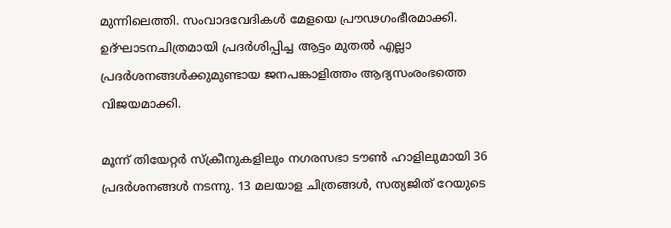മുന്നിലെത്തി. സംവാദവേദികൾ മേളയെ പ്രൗഢഗംഭീരമാക്കി. ഉദ്ഘാടനചിത്രമായി പ്രദർശിപ്പിച്ച ആട്ടം മുതൽ എല്ലാ പ്രദർശനങ്ങൾക്കുമുണ്ടായ ജനപങ്കാളിത്തം ആദ്യസംരംഭത്തെ വിജയമാക്കി.

മൂന്ന് തിയേറ്റർ സ്ക്രീനുകളിലും നഗരസഭാ ടൗൺ ഹാളിലുമായി 36 പ്രദർശനങ്ങൾ നടന്നു. 13 മലയാള ചിത്രങ്ങൾ, സത്യജിത് റേയുടെ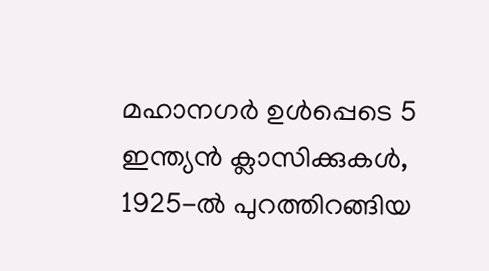മഹാനഗർ ഉൾപ്പെടെ 5 ഇന്ത്യൻ ക്ലാസിക്കുകൾ, 1925-ൽ പുറത്തിറങ്ങിയ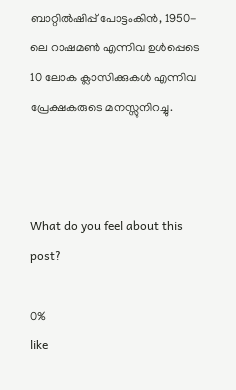ബാറ്റിൽഷിപ്പ് പോട്ടംകിൻ, 1950-ലെ റാഷമൺ എന്നിവ ഉൾപ്പെടെ 10 ലോക ക്ലാസിക്കുകൾ എന്നിവ പ്രേക്ഷകരുടെ മനസ്സുനിറച്ചു.



What do you feel about this post?

0%
like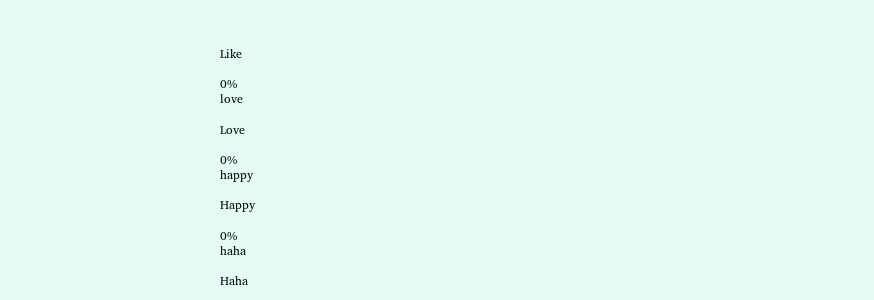Like

0%
love

Love

0%
happy

Happy

0%
haha

Haha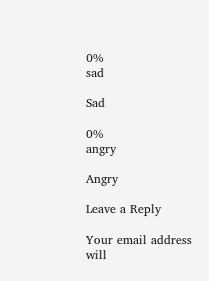0%
sad

Sad

0%
angry

Angry

Leave a Reply

Your email address will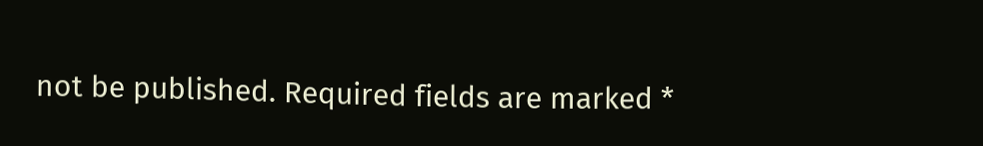not be published. Required fields are marked *